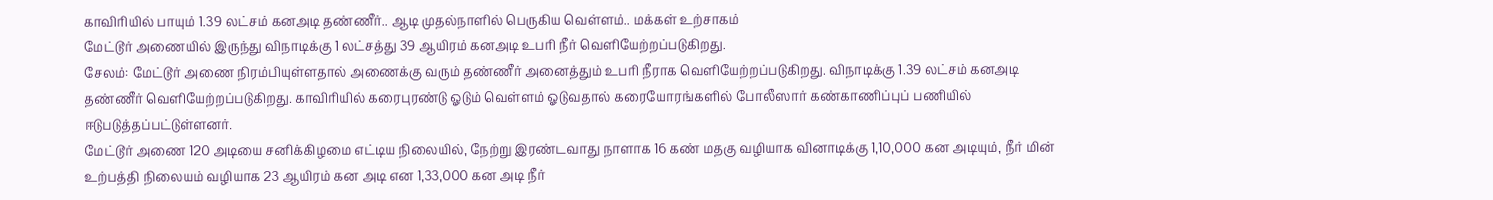காவிரியில் பாயும் 1.39 லட்சம் கனஅடி தண்ணீர்.. ஆடி முதல்நாளில் பெருகிய வெள்ளம்.. மக்கள் உற்சாகம்
மேட்டூர் அணையில் இருந்து விநாடிக்கு 1 லட்சத்து 39 ஆயிரம் கனஅடி உபரி நீர் வெளியேற்றப்படுகிறது.
சேலம்: மேட்டூர் அணை நிரம்பியுள்ளதால் அணைக்கு வரும் தண்ணீர் அனைத்தும் உபரி நீராக வெளியேற்றப்படுகிறது. விநாடிக்கு 1.39 லட்சம் கனஅடி தண்ணீர் வெளியேற்றப்படுகிறது. காவிரியில் கரைபுரண்டு ஓடும் வெள்ளம் ஓடுவதால் கரையோரங்களில் போலீஸார் கண்காணிப்புப் பணியில் ஈடுபடுத்தப்பட்டுள்ளனர்.
மேட்டூர் அணை 120 அடியை சனிக்கிழமை எட்டிய நிலையில், நேற்று இரண்டவாது நாளாக 16 கண் மதகு வழியாக வினாடிக்கு 1,10,000 கன அடியும், நீர் மின் உற்பத்தி நிலையம் வழியாக 23 ஆயிரம் கன அடி என 1,33,000 கன அடி நீர்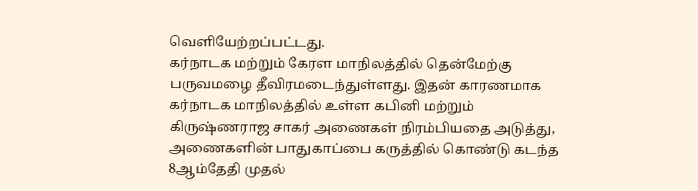வெளியேற்றப்பட்டது.
கர்நாடக மற்றும் கேரள மாநிலத்தில் தென்மேற்கு பருவமழை தீவிரமடைந்துள்ளது. இதன் காரணமாக கர்நாடக மாநிலத்தில் உள்ள கபினி மற்றும் கிருஷ்ணராஜ சாகர் அணைகள் நிரம்பியதை அடுத்து, அணைகளின் பாதுகாப்பை கருத்தில் கொண்டு கடந்த 8ஆம்தேதி முதல்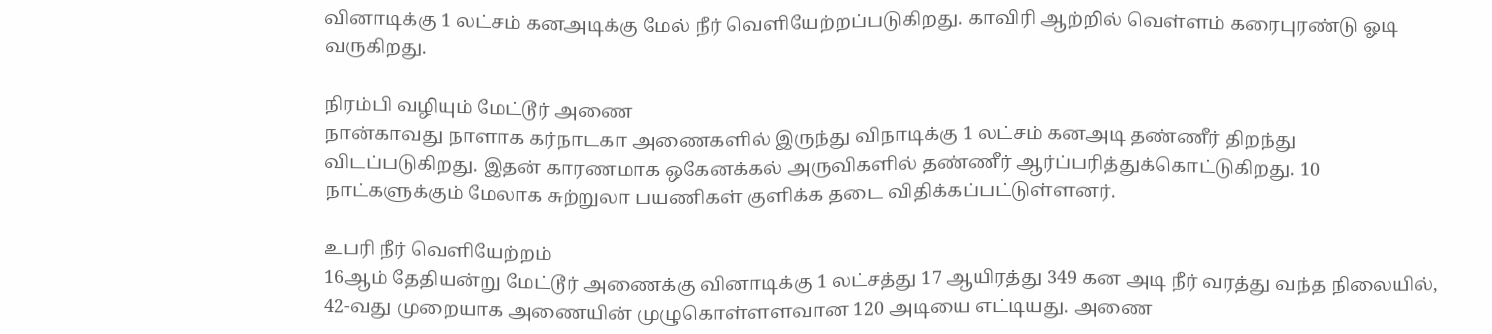வினாடிக்கு 1 லட்சம் கனஅடிக்கு மேல் நீர் வெளியேற்றப்படுகிறது. காவிரி ஆற்றில் வெள்ளம் கரைபுரண்டு ஓடி வருகிறது.

நிரம்பி வழியும் மேட்டூர் அணை
நான்காவது நாளாக கர்நாடகா அணைகளில் இருந்து விநாடிக்கு 1 லட்சம் கனஅடி தண்ணீர் திறந்து விடப்படுகிறது. இதன் காரணமாக ஒகேனக்கல் அருவிகளில் தண்ணீர் ஆர்ப்பரித்துக்கொட்டுகிறது. 10 நாட்களுக்கும் மேலாக சுற்றுலா பயணிகள் குளிக்க தடை விதிக்கப்பட்டுள்ளனர்.

உபரி நீர் வெளியேற்றம்
16ஆம் தேதியன்று மேட்டூர் அணைக்கு வினாடிக்கு 1 லட்சத்து 17 ஆயிரத்து 349 கன அடி நீர் வரத்து வந்த நிலையில், 42-வது முறையாக அணையின் முழுகொள்ளளவான 120 அடியை எட்டியது. அணை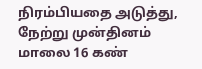நிரம்பியதை அடுத்து, நேற்று முன்தினம் மாலை 16 கண்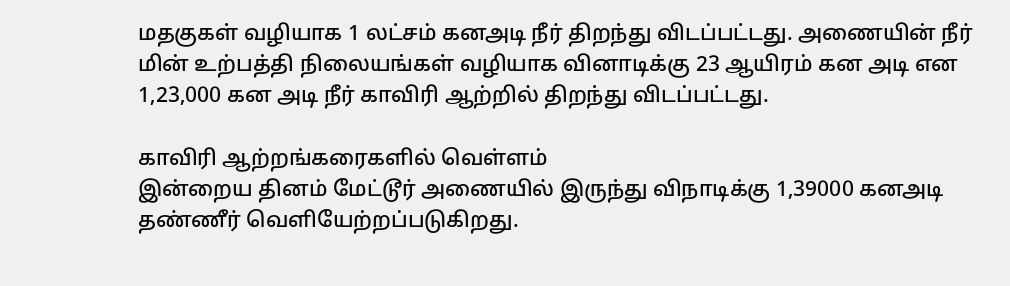மதகுகள் வழியாக 1 லட்சம் கனஅடி நீர் திறந்து விடப்பட்டது. அணையின் நீர் மின் உற்பத்தி நிலையங்கள் வழியாக வினாடிக்கு 23 ஆயிரம் கன அடி என 1,23,000 கன அடி நீர் காவிரி ஆற்றில் திறந்து விடப்பட்டது.

காவிரி ஆற்றங்கரைகளில் வெள்ளம்
இன்றைய தினம் மேட்டூர் அணையில் இருந்து விநாடிக்கு 1,39000 கனஅடி தண்ணீர் வெளியேற்றப்படுகிறது.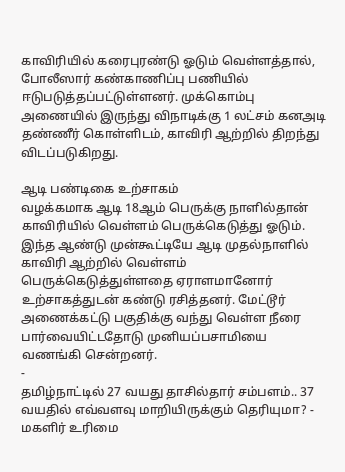காவிரியில் கரைபுரண்டு ஓடும் வெள்ளத்தால், போலீஸார் கண்காணிப்பு பணியில் ஈடுபடுத்தப்பட்டுள்ளனர். முக்கொம்பு அணையில் இருந்து விநாடிக்கு 1 லட்சம் கனஅடி தண்ணீர் கொள்ளிடம், காவிரி ஆற்றில் திறந்து விடப்படுகிறது.

ஆடி பண்டிகை உற்சாகம்
வழக்கமாக ஆடி 18ஆம் பெருக்கு நாளில்தான் காவிரியில் வெள்ளம் பெருக்கெடுத்து ஓடும். இந்த ஆண்டு முன்கூட்டியே ஆடி முதல்நாளில் காவிரி ஆற்றில் வெள்ளம் பெருக்கெடுத்துள்ளதை ஏராளமானோர் உற்சாகத்துடன் கண்டு ரசித்தனர். மேட்டூர் அணைக்கட்டு பகுதிக்கு வந்து வெள்ள நீரை பார்வையிட்டதோடு முனியப்பசாமியை வணங்கி சென்றனர்.
-
தமிழ்நாட்டில் 27 வயது தாசில்தார் சம்பளம்.. 37 வயதில் எவ்வளவு மாறியிருக்கும் தெரியுமா? -
மகளிர் உரிமை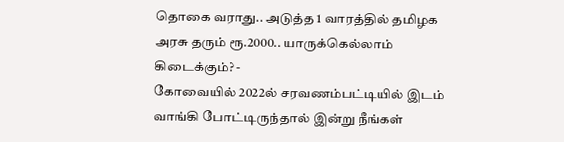தொகை வராது.. அடுத்த 1 வாரத்தில் தமிழக அரசு தரும் ரூ.2000.. யாருக்கெல்லாம் கிடைக்கும்? -
கோவையில் 2022ல் சரவணம்பட்டியில் இடம் வாங்கி போட்டிருந்தால் இன்று நீங்கள்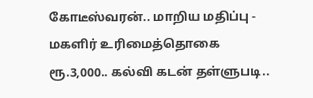கோடீஸ்வரன்.. மாறிய மதிப்பு -
மகளிர் உரிமைத்தொகை ரூ.3,000.. கல்வி கடன் தள்ளுபடி..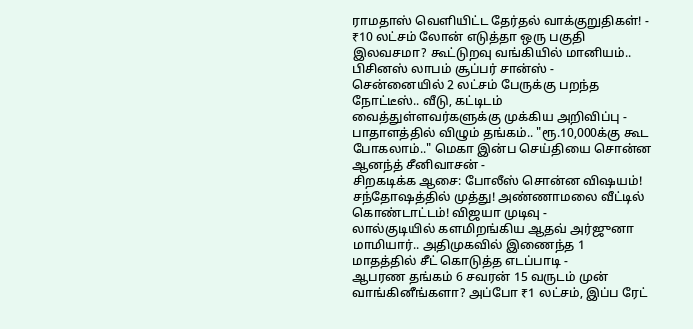ராமதாஸ் வெளியிட்ட தேர்தல் வாக்குறுதிகள்! -
₹10 லட்சம் லோன் எடுத்தா ஒரு பகுதி இலவசமா? கூட்டுறவு வங்கியில் மானியம்.. பிசினஸ் லாபம் சூப்பர் சான்ஸ் -
சென்னையில் 2 லட்சம் பேருக்கு பறந்த நோட்டீஸ்.. வீடு, கட்டிடம் வைத்துள்ளவர்களுக்கு முக்கிய அறிவிப்பு -
பாதாளத்தில் விழும் தங்கம்.. "ரூ.10,000க்கு கூட போகலாம்.." மெகா இன்ப செய்தியை சொன்ன ஆனந்த் சீனிவாசன் -
சிறகடிக்க ஆசை: போலீஸ் சொன்ன விஷயம்! சந்தோஷத்தில் முத்து! அண்ணாமலை வீட்டில் கொண்டாட்டம்! விஜயா முடிவு -
லால்குடியில் களமிறங்கிய ஆதவ் அர்ஜுனா மாமியார்.. அதிமுகவில் இணைந்த 1 மாதத்தில் சீட் கொடுத்த எடப்பாடி -
ஆபரண தங்கம் 6 சவரன் 15 வருடம் முன் வாங்கினீங்களா? அப்போ ₹1 லட்சம், இப்ப ரேட்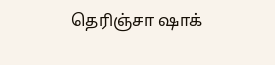தெரிஞ்சா ஷாக்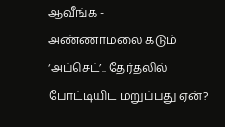ஆவீங்க -
அண்ணாமலை கடும் ‘அப்செட்’.. தேர்தலில் போட்டியிட மறுப்பது ஏன்?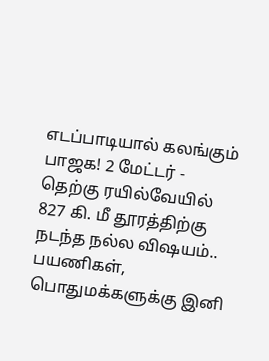எடப்பாடியால் கலங்கும் பாஜக! 2 மேட்டர் -
தெற்கு ரயில்வேயில் 827 கி. மீ தூரத்திற்கு நடந்த நல்ல விஷயம்.. பயணிகள், பொதுமக்களுக்கு இனி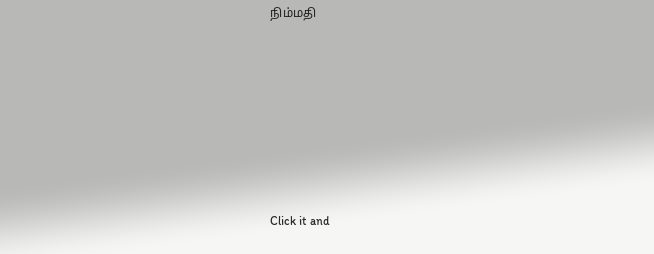நிம்மதி












Click it and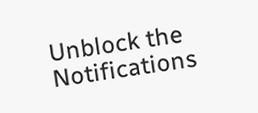Unblock the Notifications